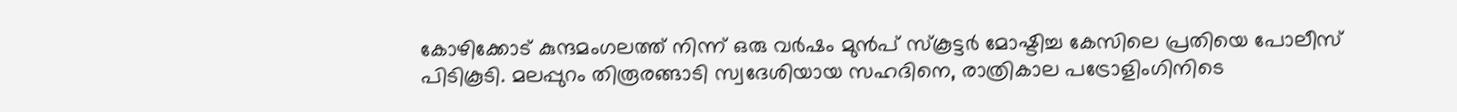കോഴിക്കോട് കുന്ദമംഗലത്ത് നിന്ന് ഒരു വർഷം മുൻപ് സ്കൂട്ടർ മോഷ്ടിച്ച കേസിലെ പ്രതിയെ പോലീസ് പിടികൂടി. മലപ്പുറം തിരൂരങ്ങാടി സ്വദേശിയായ സഹദിനെ, രാത്രികാല പട്രോളിംഗിനിടെ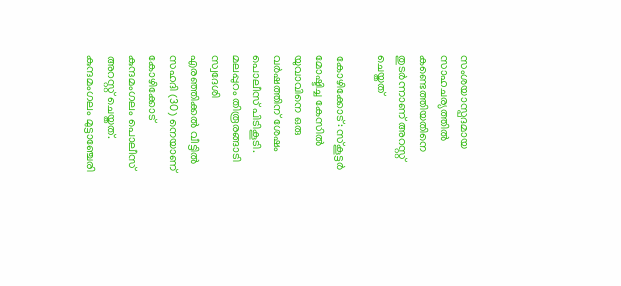സംശയാസ്പദമായ സാഹചര്യത്തിൽ കണ്ടെത്തിയതിനെ തുടർന്നാണ് അറസ്റ്റ് ചെയ്തത്

കോഴിക്കോട്: സ്‌കൂട്ടര്‍ മോഷ്ടിച്ച കേസില്‍ യുവാവിനെ ഒരു വര്‍ഷത്തിന് ശേഷം പൊലീസ് പിടികൂടി. മലപ്പുറം തിരൂരങ്ങാടി സ്വദേശി എരഞ്ഞിക്കല്‍ വീട്ടില്‍ സഹദി (30) നെയാണ് കോഴിക്കോട് കുന്ദമംഗലം പൊലീസ് അറസ്റ്റ് ചെയ്തത്. കുന്ദമംഗലം മുട്ടാഞ്ചേരി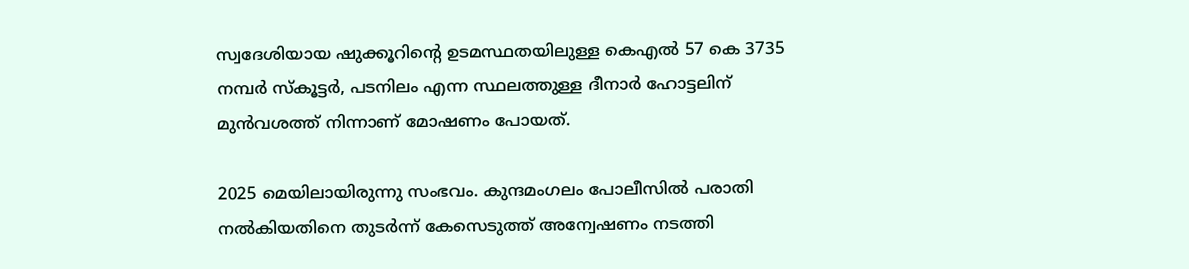സ്വദേശിയായ ഷുക്കൂറിന്റെ ഉടമസ്ഥതയിലുള്ള കെഎല്‍ 57 കെ 3735 നമ്പര്‍ സ്‌കൂട്ടര്‍, പടനിലം എന്ന സ്ഥലത്തുള്ള ദീനാര്‍ ഹോട്ടലിന് മുന്‍വശത്ത് നിന്നാണ് മോഷണം പോയത്.

2025 മെയിലായിരുന്നു സംഭവം. കുന്ദമംഗലം പോലീസില്‍ പരാതി നല്‍കിയതിനെ തുടര്‍ന്ന് കേസെടുത്ത് അന്വേഷണം നടത്തി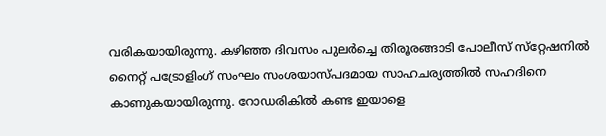വരികയായിരുന്നു. കഴിഞ്ഞ ദിവസം പുലര്‍ച്ചെ തിരൂരങ്ങാടി പോലീസ് സ്‌റ്റേഷനില്‍ നൈറ്റ് പട്രോളിംഗ് സംഘം സംശയാസ്പദമായ സാഹചര്യത്തില്‍ സഹദിനെ കാണുകയായിരുന്നു. റോഡരികില്‍ കണ്ട ഇയാളെ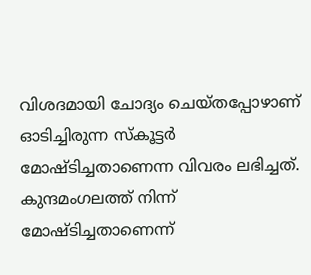വിശദമായി ചോദ്യം ചെയ്തപ്പോഴാണ് ഓടിച്ചിരുന്ന സ്‌കൂട്ടര്‍ മോഷ്ടിച്ചതാണെന്ന വിവരം ലഭിച്ചത്. കുന്ദമംഗലത്ത് നിന്ന് മോഷ്ടിച്ചതാണെന്ന്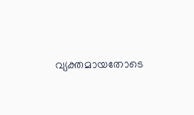വ്യക്തമായതോടെ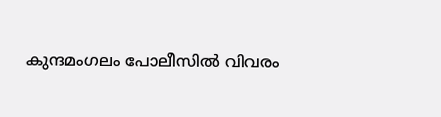കുന്ദമംഗലം പോലീസില്‍ വിവരം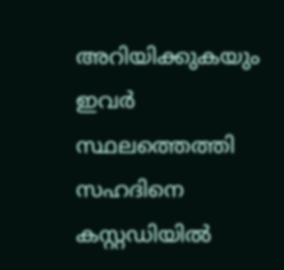അറിയിക്കുകയും ഇവര്‍ സ്ഥലത്തെത്തി സഹദിനെ കസ്റ്റഡിയില്‍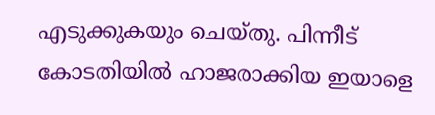എടുക്കുകയും ചെയ്തു. പിന്നീട് കോടതിയില്‍ ഹാജരാക്കിയ ഇയാളെ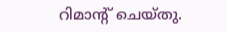റിമാന്റ് ചെയ്തു.